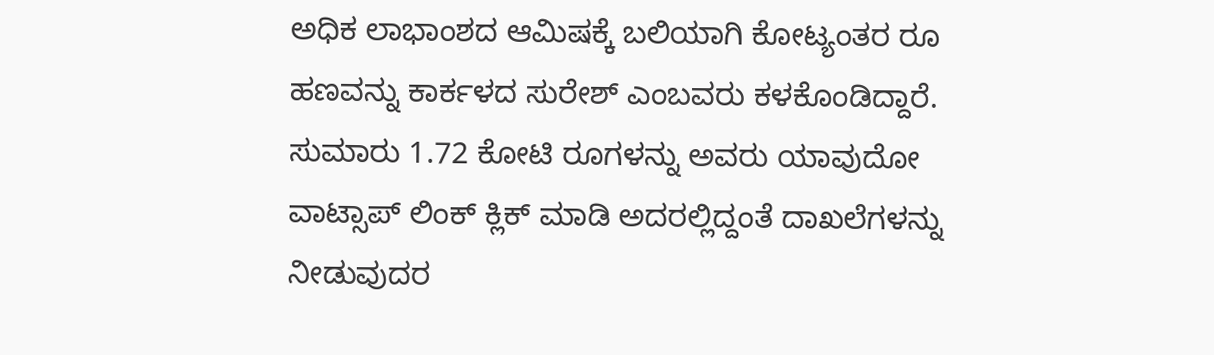ಅಧಿಕ ಲಾಭಾಂಶದ ಆಮಿಷಕ್ಕೆ ಬಲಿಯಾಗಿ ಕೋಟ್ಯಂತರ ರೂ ಹಣವನ್ನು ಕಾರ್ಕಳದ ಸುರೇಶ್ ಎಂಬವರು ಕಳಕೊಂಡಿದ್ದಾರೆ. ಸುಮಾರು 1.72 ಕೋಟಿ ರೂಗಳನ್ನು ಅವರು ಯಾವುದೋ ವಾಟ್ಸಾಪ್ ಲಿಂಕ್ ಕ್ಲಿಕ್ ಮಾಡಿ ಅದರಲ್ಲಿದ್ದಂತೆ ದಾಖಲೆಗಳನ್ನು ನೀಡುವುದರ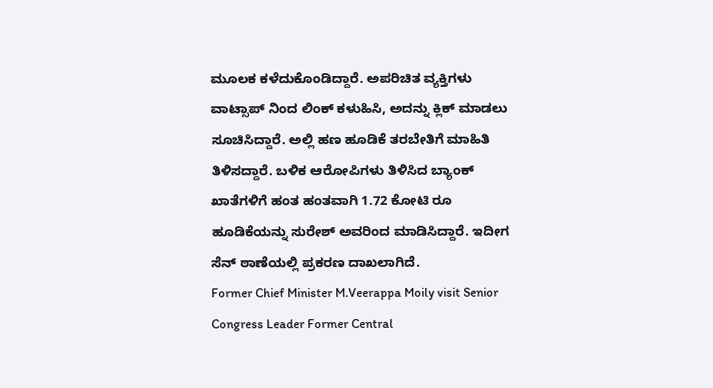ಮೂಲಕ ಕಳೆದುಕೊಂಡಿದ್ದಾರೆ. ಅಪರಿಚಿತ ವ್ಯಕ್ತಿಗಳು ವಾಟ್ಸಾಪ್ ನಿಂದ ಲಿಂಕ್ ಕಳುಹಿಸಿ, ಅದನ್ನು ಕ್ಲಿಕ್ ಮಾಡಲು ಸೂಚಿಸಿದ್ದಾರೆ. ಅಲ್ಲಿ ಹಣ ಹೂಡಿಕೆ ತರಬೇತಿಗೆ ಮಾಹಿತಿ ತಿಳಿಸದ್ದಾರೆ. ಬಳಿಕ ಆರೋಪಿಗಳು ತಿಳಿಸಿದ ಬ್ಯಾಂಕ್ ಖಾತೆಗಳಿಗೆ ಹಂತ ಹಂತವಾಗಿ 1.72 ಕೋಟಿ ರೂ ಹೂಡಿಕೆಯನ್ನು ಸುರೇಶ್ ಅವರಿಂದ ಮಾಡಿಸಿದ್ದಾರೆ. ಇದೀಗ ಸೆನ್ ಠಾಣೆಯಲ್ಲಿ ಪ್ರಕರಣ ದಾಖಲಾಗಿದೆ.
Former Chief Minister M.Veerappa Moily visit Senior Congress Leader Former Central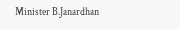Minister B.Janardhan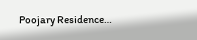Poojary Residence…